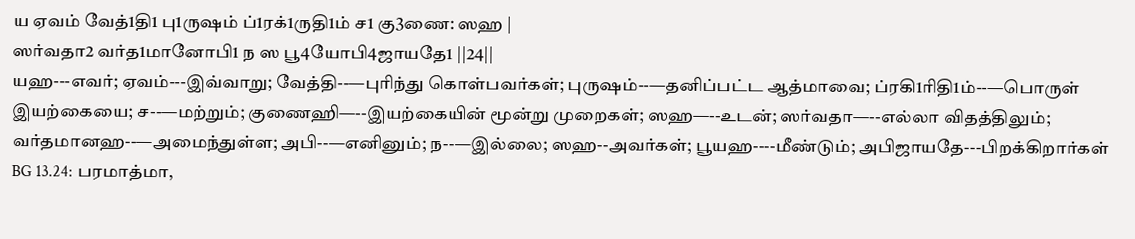ய ஏவம் வேத்1தி1 பு1ருஷம் ப்1ரக்1ருதி1ம் ச1 கு3ணை: ஸஹ |
ஸர்வதா2 வர்த1மானோபி1 ந ஸ பூ4யோபி4ஜாயதே1 ||24||
யஹ---எவர்; ஏவம்---இவ்வாறு; வேத்தி--—புரிந்து கொள்பவர்கள்; புருஷம்--—தனிப்பட்ட ஆத்மாவை; ப்ரகி1ரிதி1ம்--—பொருள் இயற்கையை; ச--—மற்றும்; குணைஹி—--இயற்கையின் மூன்று முறைகள்; ஸஹ—--உடன்; ஸர்வதா—--எல்லா விதத்திலும்; வர்தமானஹ--—அமைந்துள்ள; அபி--—எனினும்; ந--—இல்லை; ஸஹ--அவர்கள்; பூயஹ----மீண்டும்; அபிஜாயதே---பிறக்கிறார்கள்
BG 13.24: பரமாத்மா,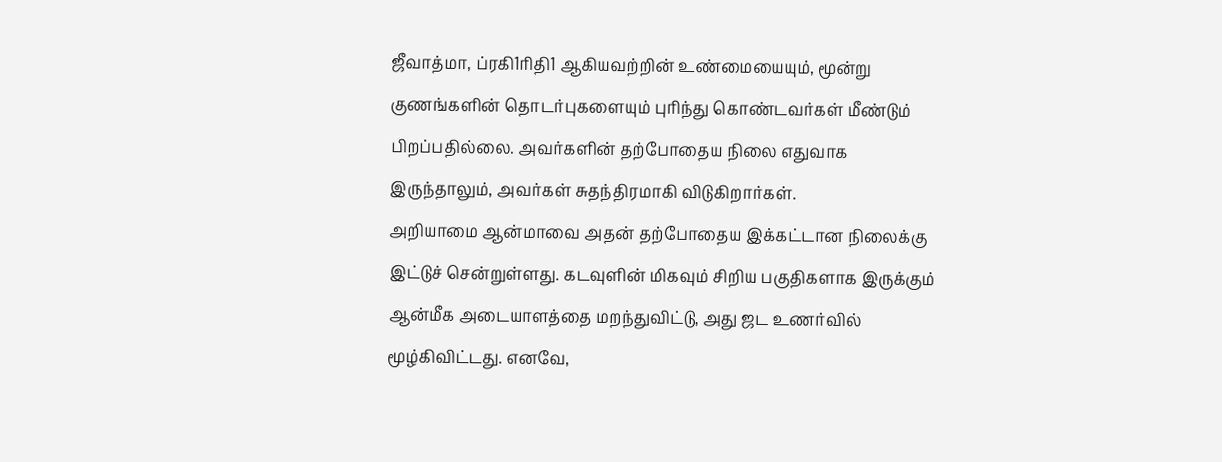ஜீவாத்மா, ப்ரகி1ரிதி1 ஆகியவற்றின் உண்மையையும், மூன்று குணங்களின் தொடர்புகளையும் புரிந்து கொண்டவர்கள் மீண்டும் பிறப்பதில்லை. அவர்களின் தற்போதைய நிலை எதுவாக இருந்தாலும், அவர்கள் சுதந்திரமாகி விடுகிறார்கள்.
அறியாமை ஆன்மாவை அதன் தற்போதைய இக்கட்டான நிலைக்கு இட்டுச் சென்றுள்ளது. கடவுளின் மிகவும் சிறிய பகுதிகளாக இருக்கும் ஆன்மீக அடையாளத்தை மறந்துவிட்டு, அது ஜட உணர்வில் மூழ்கிவிட்டது. எனவே,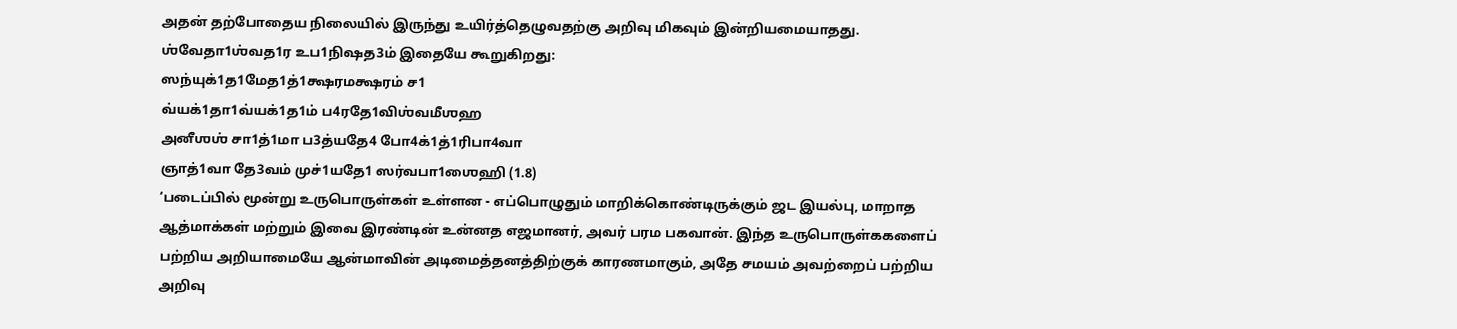அதன் தற்போதைய நிலையில் இருந்து உயிர்த்தெழுவதற்கு அறிவு மிகவும் இன்றியமையாதது. ஶ்வேதா1ஶ்வத1ர உப1நிஷத3ம் இதையே கூறுகிறது:
ஸந்யுக்1த1மேத1த்1க்ஷரமக்ஷரம் ச1
வ்யக்1தா1வ்யக்1த1ம் ப4ரதே1விஶ்வமீஶஹ
அனீஶஶ் சா1த்1மா ப3த்யதே4 போ4க்1த்1ரிபா4வா
ஞாத்1வா தே3வம் முச்1யதே1 ஸர்வபா1ஶைஹி (1.8)
‘படைப்பில் மூன்று உருபொருள்கள் உள்ளன - எப்பொழுதும் மாறிக்கொண்டிருக்கும் ஜட இயல்பு, மாறாத ஆத்மாக்கள் மற்றும் இவை இரண்டின் உன்னத எஜமானர், அவர் பரம பகவான். இந்த உருபொருள்ககளைப் பற்றிய அறியாமையே ஆன்மாவின் அடிமைத்தனத்திற்குக் காரணமாகும், அதே சமயம் அவற்றைப் பற்றிய அறிவு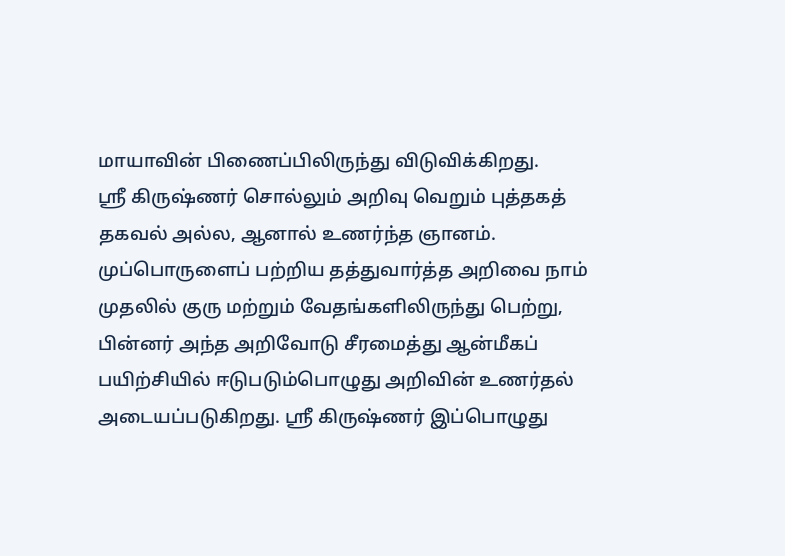மாயாவின் பிணைப்பிலிருந்து விடுவிக்கிறது.
ஸ்ரீ கிருஷ்ணர் சொல்லும் அறிவு வெறும் புத்தகத் தகவல் அல்ல, ஆனால் உணர்ந்த ஞானம். முப்பொருளைப் பற்றிய தத்துவார்த்த அறிவை நாம் முதலில் குரு மற்றும் வேதங்களிலிருந்து பெற்று, பின்னர் அந்த அறிவோடு சீரமைத்து ஆன்மீகப் பயிற்சியில் ஈடுபடும்பொழுது அறிவின் உணர்தல் அடையப்படுகிறது. ஸ்ரீ கிருஷ்ணர் இப்பொழுது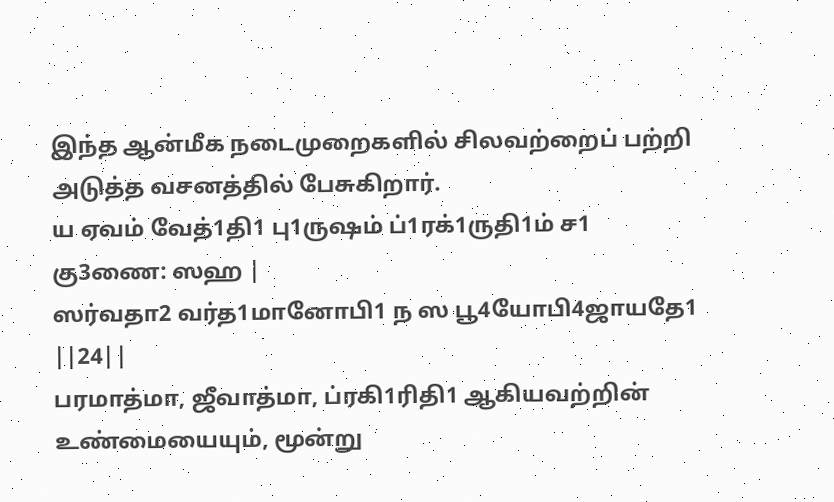இந்த ஆன்மீக நடைமுறைகளில் சிலவற்றைப் பற்றி அடுத்த வசனத்தில் பேசுகிறார்.
ய ஏவம் வேத்1தி1 பு1ருஷம் ப்1ரக்1ருதி1ம் ச1 கு3ணை: ஸஹ |
ஸர்வதா2 வர்த1மானோபி1 ந ஸ பூ4யோபி4ஜாயதே1 ||24||
பரமாத்மா, ஜீவாத்மா, ப்ரகி1ரிதி1 ஆகியவற்றின் உண்மையையும், மூன்று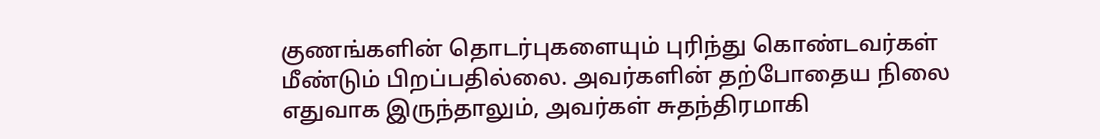குணங்களின் தொடர்புகளையும் புரிந்து கொண்டவர்கள் மீண்டும் பிறப்பதில்லை. அவர்களின் தற்போதைய நிலை எதுவாக இருந்தாலும், அவர்கள் சுதந்திரமாகி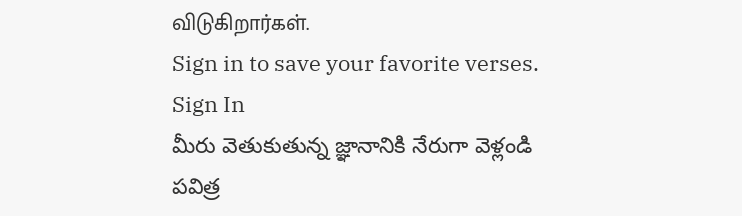விடுகிறார்கள்.
Sign in to save your favorite verses.
Sign In
మీరు వెతుకుతున్న జ్ఞానానికి నేరుగా వెళ్లండి
పవిత్ర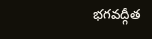భగవద్గీత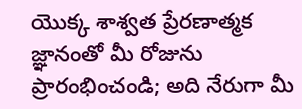యొక్క శాశ్వత ప్రేరణాత్మక జ్ఞానంతో మీ రోజును ప్రారంభించండి; అది నేరుగా మీ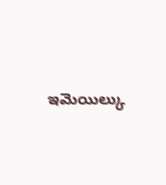ఇమెయిల్కు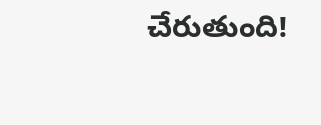చేరుతుంది!